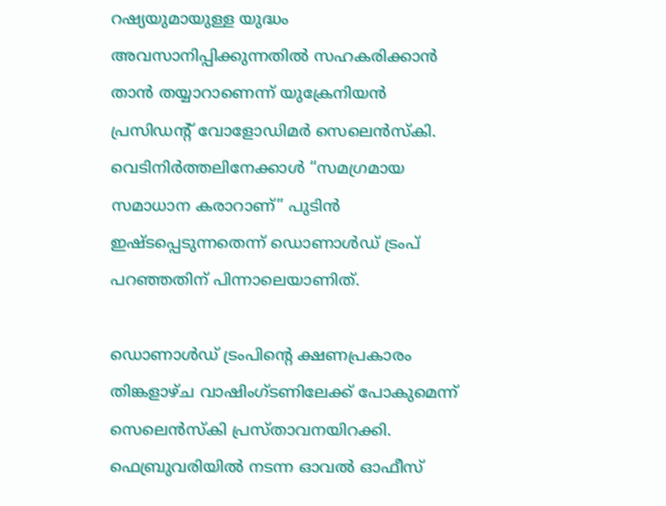റഷ്യയുമായുള്ള യുദ്ധം അവസാനിപ്പിക്കുന്നതിൽ സഹകരിക്കാൻ താൻ തയ്യാറാണെന്ന് യുക്രേനിയൻ പ്രസിഡന്റ് വോളോഡിമർ സെലെൻസ്‌കി. വെടിനിർത്തലിനേക്കാൾ “സമഗ്രമായ സമാധാന കരാറാണ്” പുടിൻ ഇഷ്ടപ്പെടുന്നതെന്ന് ഡൊണാൾഡ് ട്രംപ് പറഞ്ഞതിന് പിന്നാലെയാണിത്.

ഡൊണാൾഡ് ട്രംപിന്റെ ക്ഷണപ്രകാരം തിങ്കളാഴ്ച വാഷിംഗ്ടണിലേക്ക് പോകുമെന്ന് സെലെൻസ്‌കി പ്രസ്താവനയിറക്കി. ഫെബ്രുവരിയിൽ നടന്ന ഓവൽ ഓഫീസ്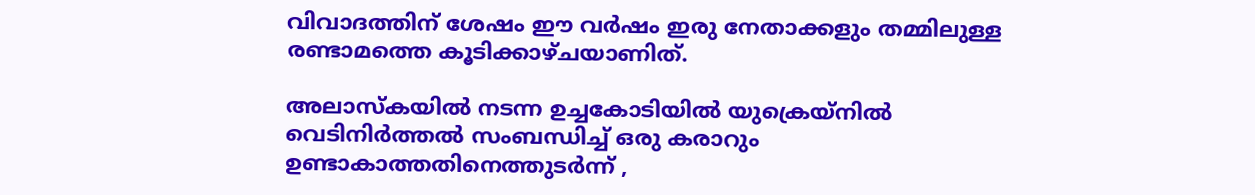വിവാദത്തിന് ശേഷം ഈ വർഷം ഇരു നേതാക്കളും തമ്മിലുള്ള രണ്ടാമത്തെ കൂടിക്കാഴ്ചയാണിത്.

അലാസ്കയിൽ നടന്ന ഉച്ചകോടിയിൽ യുക്രെയ്നിൽ വെടിനിർത്തൽ സംബന്ധിച്ച് ഒരു കരാറും ഉണ്ടാകാത്തതിനെത്തുടർന്ന് ,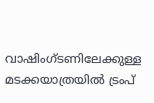വാഷിംഗ്ടണിലേക്കുള്ള മടക്കയാത്രയിൽ ട്രംപ്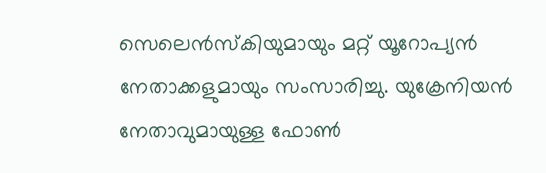സെലെൻസ്‌കിയുമായും മറ്റ് യൂറോപ്യൻ നേതാക്കളുമായും സംസാരിച്ചു. യുക്രേനിയൻ നേതാവുമായുള്ള ഫോൺ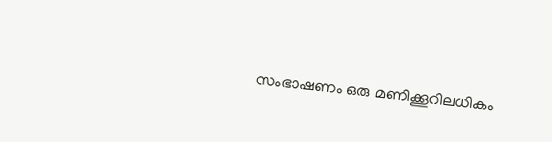സംഭാഷണം ഒരു മണിക്കൂറിലധികം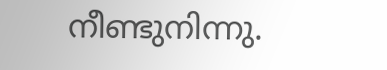നീണ്ടുനിന്നു.